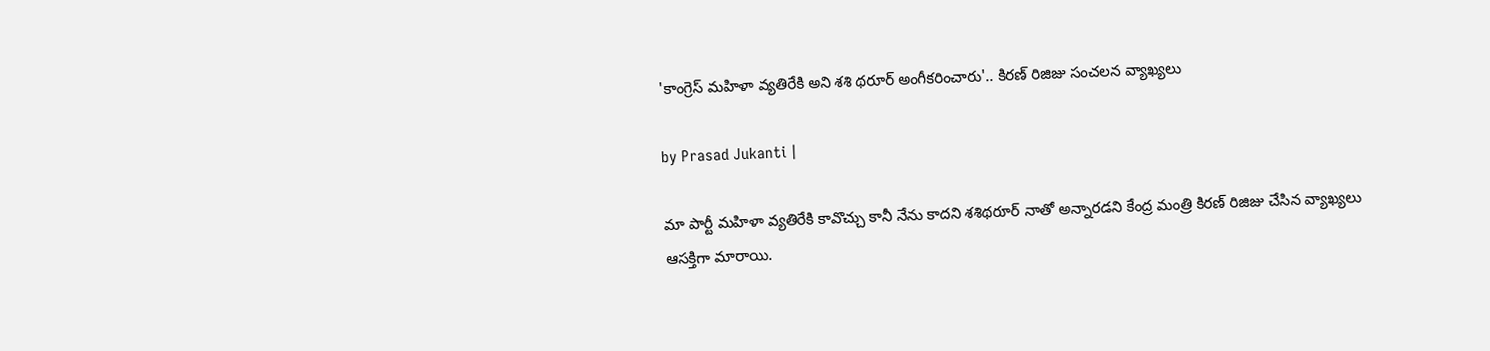'కాంగ్రెస్ మహిళా వ్యతిరేకి అని శశి థరూర్ అంగీకరించారు'.. కిరణ్ రిజిజు సంచలన వ్యాఖ్యలు

by Prasad Jukanti |

మా పార్టీ మహిళా వ్యతిరేకి కావొచ్చు కానీ నేను కాదని శశిథరూర్ నాతో అన్నారడని కేంద్ర మంత్రి కిరణ్ రిజిజు చేసిన వ్యాఖ్యలు ఆసక్తిగా మారాయి.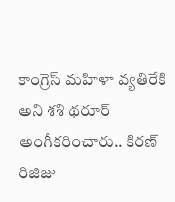కాంగ్రెస్ మహిళా వ్యతిరేకి అని శశి థరూర్ అంగీకరించారు.. కిరణ్ రిజిజు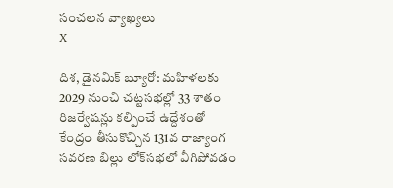సంచలన వ్యాఖ్యలు
X

దిశ, డైనమిక్ బ్యూరో: మహిళలకు 2029 నుంచి చట్టసభల్లో 33 శాతం రిజర్వేషన్లు కల్పించే ఉద్దేశంతో కేంద్రం తీసుకొచ్చిన 131వ రాజ్యాంగ సవరణ బిల్లు లోక్‌సభలో వీగిపోవడం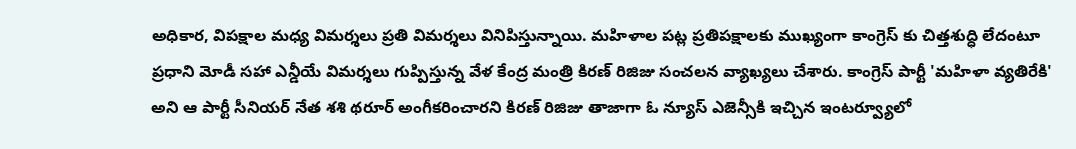అధికార, విపక్షాల మధ్య విమర్శలు ప్రతి విమర్శలు వినిపిస్తున్నాయి. మహిళాల పట్ల ప్రతిపక్షాలకు ముఖ్యంగా కాంగ్రెస్ కు చిత్తశుద్ధి లేదంటూ ప్రధాని మోడీ సహా ఎన్డీయే విమర్శలు గుప్పిస్తున్న వేళ కేంద్ర మంత్రి కిరణ్ రిజిజు సంచలన వ్యాఖ్యలు చేశారు. కాంగ్రెస్ పార్టీ 'మహిళా వ్యతిరేకి' అని ఆ పార్టీ సీనియర్ నేత శశి థరూర్ అంగీకరించారని కిరణ్ రిజిజు తాజాగా ఓ న్యూస్ ఎజెన్సీకి ఇచ్చిన ఇంటర్వ్యూలో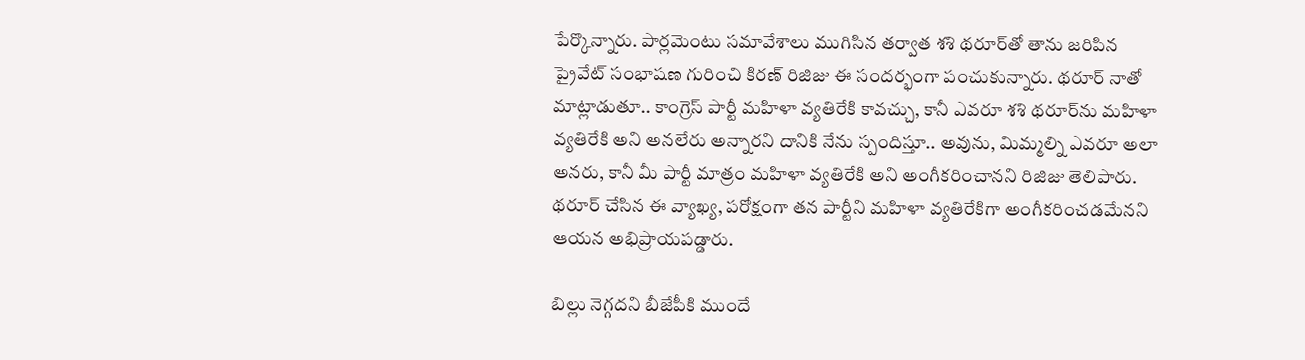పేర్కొన్నారు. పార్లమెంటు సమావేశాలు ముగిసిన తర్వాత శశి థరూర్‌తో తాను జరిపిన ప్రైవేట్ సంభాషణ గురించి కిరణ్ రిజిజు ఈ సందర్భంగా పంచుకున్నారు. థరూర్ నాతో మాట్లాడుతూ.. కాంగ్రెస్ పార్టీ మహిళా వ్యతిరేకి కావచ్చు, కానీ ఎవరూ శశి థరూర్‌ను మహిళా వ్యతిరేకి అని అనలేరు అన్నారని దానికి నేను స్పందిస్తూ.. అవును, మిమ్మల్ని ఎవరూ అలా అనరు, కానీ మీ పార్టీ మాత్రం మహిళా వ్యతిరేకి అని అంగీకరించానని రిజిజు తెలిపారు. థరూర్ చేసిన ఈ వ్యాఖ్య, పరోక్షంగా తన పార్టీని మహిళా వ్యతిరేకిగా అంగీకరించడమేనని ఆయన అభిప్రాయపడ్డారు.

బిల్లు నెగ్గదని బీజేపీకి ముందే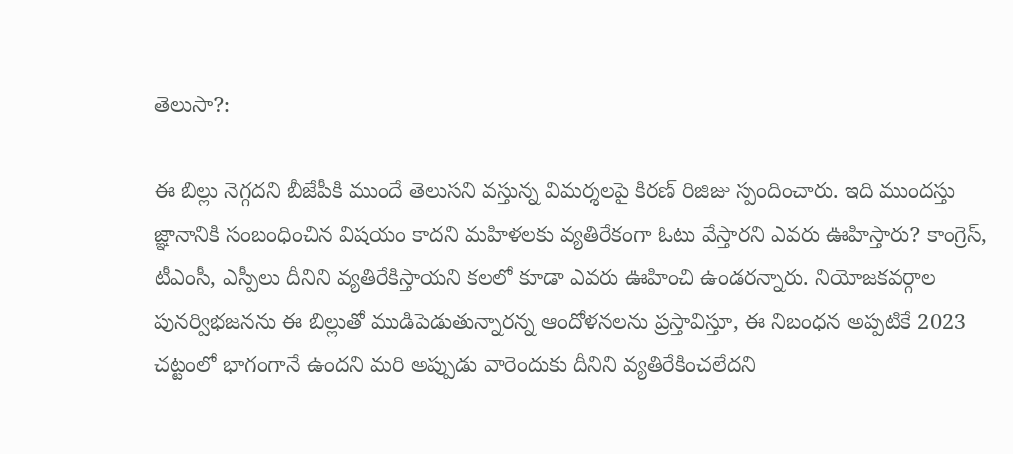తెలుసా?:

ఈ బిల్లు నెగ్గదని బీజేపీకి ముందే తెలుసని వస్తున్న విమర్శలపై కిరణ్ రిజిజు స్పందించారు. ఇది ముందస్తు జ్ఞానానికి సంబంధించిన విషయం కాదని మహిళలకు వ్యతిరేకంగా ఓటు వేస్తారని ఎవరు ఊహిస్తారు? కాంగ్రెస్, టీఎంసీ, ఎస్పీలు దీనిని వ్యతిరేకిస్తాయని కలలో కూడా ఎవరు ఊహించి ఉండరన్నారు. నియోజకవర్గాల పునర్విభజనను ఈ బిల్లుతో ముడిపెడుతున్నారన్న ఆందోళనలను ప్రస్తావిస్తూ, ఈ నిబంధన అప్పటికే 2023 చట్టంలో భాగంగానే ఉందని మరి అప్పుడు వారెందుకు దీనిని వ్యతిరేకించలేదని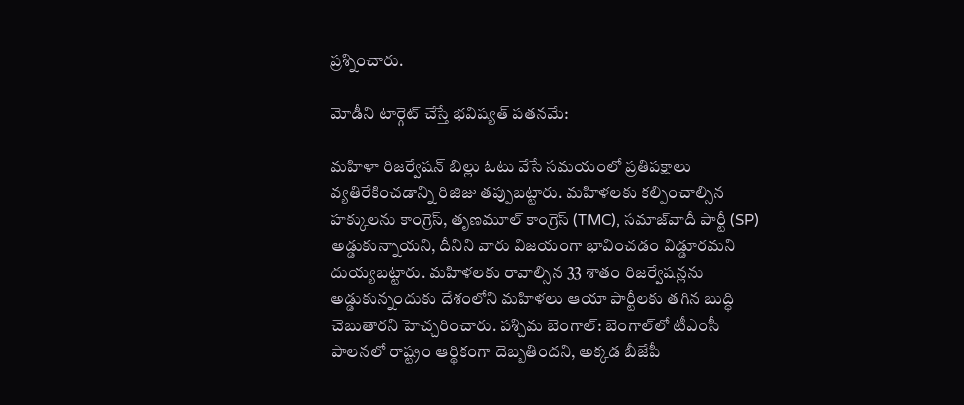ప్రశ్నించారు.

మోడీని టార్గెట్ చేస్తే భవిష్యత్ పతనమే:

మహిళా రిజర్వేషన్ బిల్లు ఓటు వేసే సమయంలో ప్రతిపక్షాలు వ్యతిరేకించడాన్ని రిజిజు తప్పుబట్టారు. మహిళలకు కల్పించాల్సిన హక్కులను కాంగ్రెస్, తృణమూల్ కాంగ్రెస్ (TMC), సమాజ్‌వాదీ పార్టీ (SP) అడ్డుకున్నాయని, దీనిని వారు విజయంగా భావించడం విడ్డూరమని దుయ్యబట్టారు. మహిళలకు రావాల్సిన 33 శాతం రిజర్వేషన్లను అడ్డుకున్నందుకు దేశంలోని మహిళలు ఆయా పార్టీలకు తగిన బుద్ధి చెబుతారని హెచ్చరించారు. పశ్చిమ బెంగాల్: బెంగాల్‌లో టీఎంసీ పాలనలో రాష్ట్రం ఆర్థికంగా దెబ్బతిందని, అక్కడ బీజేపీ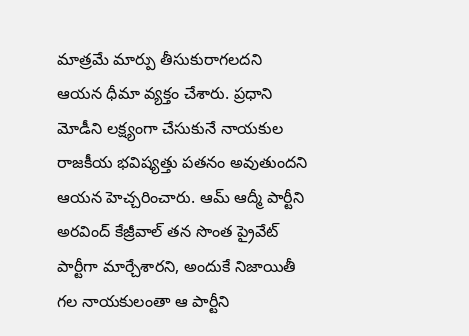మాత్రమే మార్పు తీసుకురాగలదని ఆయన ధీమా వ్యక్తం చేశారు. ప్రధాని మోడీని లక్ష్యంగా చేసుకునే నాయకుల రాజకీయ భవిష్యత్తు పతనం అవుతుందని ఆయన హెచ్చరించారు. ఆమ్ ఆద్మీ పార్టీని అరవింద్ కేజ్రీవాల్ తన సొంత ప్రైవేట్ పార్టీగా మార్చేశారని, అందుకే నిజాయితీ గల నాయకులంతా ఆ పార్టీని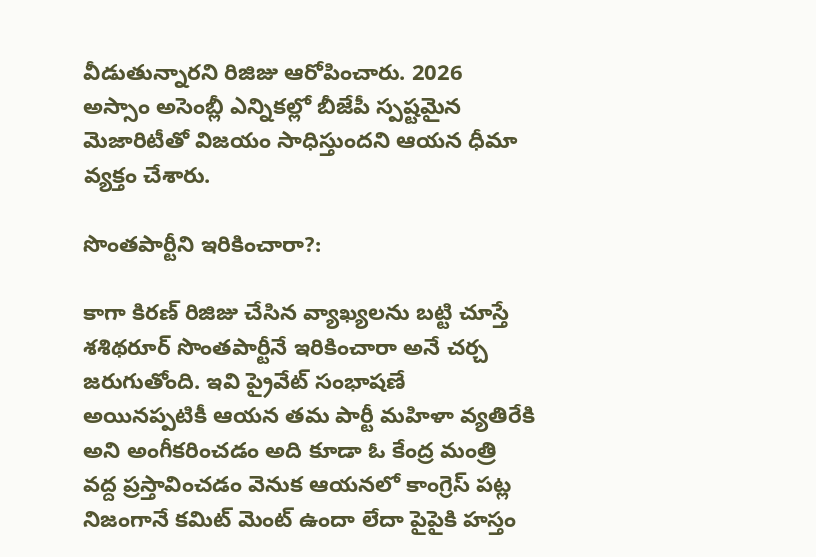వీడుతున్నారని రిజిజు ఆరోపించారు. 2026 అస్సాం అసెంబ్లీ ఎన్నికల్లో బీజేపీ స్పష్టమైన మెజారిటీతో విజయం సాధిస్తుందని ఆయన ధీమా వ్యక్తం చేశారు.

సొంతపార్టీని ఇరికించారా?:

కాగా కిరణ్ రిజిజు చేసిన వ్యాఖ్యలను బట్టి చూస్తే శశిథరూర్ సొంతపార్టీనే ఇరికించారా అనే చర్చ జరుగుతోంది. ఇవి ప్రైవేట్ సంభాషణే అయినప్పటికీ ఆయన తమ పార్టీ మహిళా వ్యతిరేకి అని అంగీకరించడం అది కూడా ఓ కేంద్ర మంత్రి వద్ద ప్రస్తావించడం వెనుక ఆయనలో కాంగ్రెస్ పట్ల నిజంగానే కమిట్ మెంట్ ఉందా లేదా పైపైకి హస్తం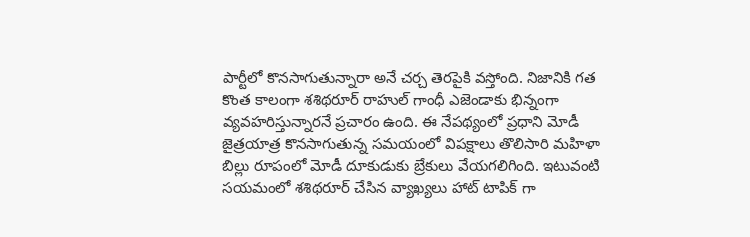పార్టీలో కొనసాగుతున్నారా అనే చర్చ తెరపైకి వస్తోంది. నిజానికి గత కొంత కాలంగా శశిథరూర్ రాహుల్ గాంధీ ఎజెండాకు భిన్నంగా వ్యవహరిస్తున్నారనే ప్రచారం ఉంది. ఈ నేపథ్యంలో ప్రధాని మోడీ జైత్రయాత్ర కొనసాగుతున్న సమయంలో విపక్షాలు తొలిసారి మహిళా బిల్లు రూపంలో మోడీ దూకుడుకు బ్రేకులు వేయగలిగింది. ఇటువంటి సయమంలో శశిథరూర్ చేసిన వ్యాఖ్యలు హాట్ టాపిక్ గా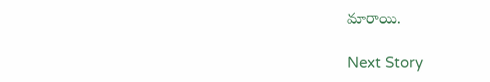మారాయి.

Next Story